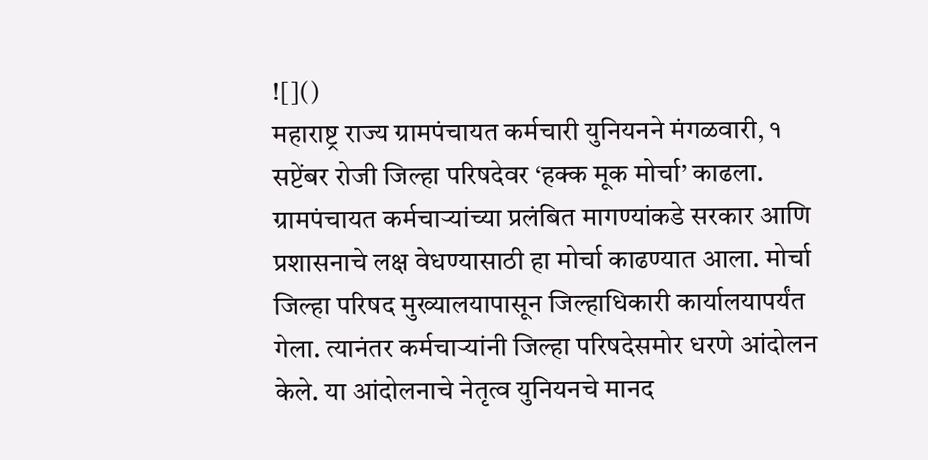![]()
महाराष्ट्र राज्य ग्रामपंचायत कर्मचारी युनियनने मंगळवारी, १ सप्टेंबर रोजी जिल्हा परिषदेवर ‘हक्क मूक मोर्चा’ काढला. ग्रामपंचायत कर्मचाऱ्यांच्या प्रलंबित मागण्यांकडे सरकार आणि प्रशासनाचे लक्ष वेधण्यासाठी हा मोर्चा काढण्यात आला. मोर्चा जिल्हा परिषद मुख्यालयापासून जिल्हाधिकारी कार्यालयापर्यंत गेला. त्यानंतर कर्मचाऱ्यांनी जिल्हा परिषदेसमोर धरणे आंदोलन केले. या आंदोलनाचे नेतृत्व युनियनचे मानद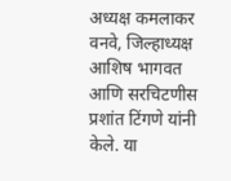अध्यक्ष कमलाकर वनवे, जिल्हाध्यक्ष आशिष भागवत आणि सरचिटणीस प्रशांत टिंगणे यांनी केले. या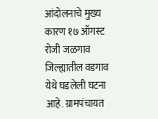आंदोलनाचे मुख्य कारण १७ ऑगस्ट रोजी जळगाव जिल्ह्यातील वडगाव येथे घडलेली घटना आहे. ग्रामपंचायत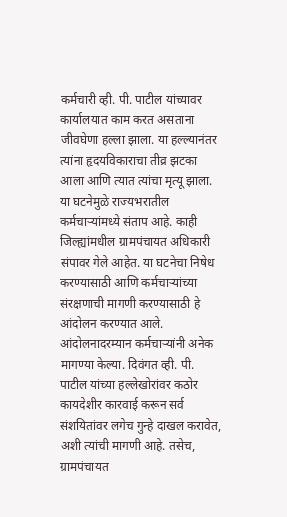कर्मचारी व्ही. पी. पाटील यांच्यावर कार्यालयात काम करत असताना जीवघेणा हल्ला झाला. या हल्ल्यानंतर त्यांना हृदयविकाराचा तीव्र झटका आला आणि त्यात त्यांचा मृत्यू झाला. या घटनेमुळे राज्यभरातील कर्मचाऱ्यांमध्ये संताप आहे. काही जिल्ह्यांमधील ग्रामपंचायत अधिकारी संपावर गेले आहेत. या घटनेचा निषेध करण्यासाठी आणि कर्मचाऱ्यांच्या संरक्षणाची मागणी करण्यासाठी हे आंदोलन करण्यात आले. आंदोलनादरम्यान कर्मचाऱ्यांनी अनेक मागण्या केल्या. दिवंगत व्ही. पी. पाटील यांच्या हल्लेखोरांवर कठोर कायदेशीर कारवाई करून सर्व संशयितांवर लगेच गुन्हे दाखल करावेत, अशी त्यांची मागणी आहे. तसेच, ग्रामपंचायत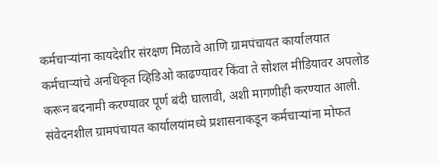कर्मचाऱ्यांना कायदेशीर संरक्षण मिळावे आणि ग्रामपंचायत कार्यालयात कर्मचाऱ्यांचे अनधिकृत व्हिडिओ काढण्यावर किंवा ते सोशल मीडियावर अपलोड करून बदनामी करण्यावर पूर्ण बंदी घालावी, अशी मागणीही करण्यात आली. संवेदनशील ग्रामपंचायत कार्यालयांमध्ये प्रशासनाकडून कर्मचाऱ्यांना मोफत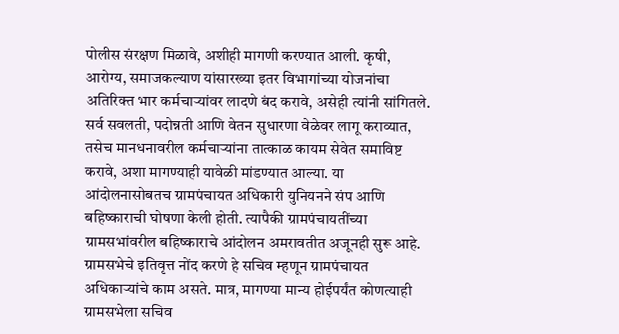पोलीस संरक्षण मिळावे, अशीही मागणी करण्यात आली. कृषी, आरोग्य, समाजकल्याण यांसारख्या इतर विभागांच्या योजनांचा अतिरिक्त भार कर्मचाऱ्यांवर लादणे बंद करावे, असेही त्यांनी सांगितले. सर्व सवलती, पदोन्नती आणि वेतन सुधारणा वेळेवर लागू कराव्यात, तसेच मानधनावरील कर्मचाऱ्यांना तात्काळ कायम सेवेत समाविष्ट करावे, अशा मागण्याही यावेळी मांडण्यात आल्या. या आंदोलनासोबतच ग्रामपंचायत अधिकारी युनियनने संप आणि बहिष्काराची घोषणा केली होती. त्यापैकी ग्रामपंचायतींच्या ग्रामसभांवरील बहिष्काराचे आंदोलन अमरावतीत अजूनही सुरू आहे. ग्रामसभेचे इतिवृत्त नोंद करणे हे सचिव म्हणून ग्रामपंचायत अधिकाऱ्यांचे काम असते. मात्र, मागण्या मान्य होईपर्यंत कोणत्याही ग्रामसभेला सचिव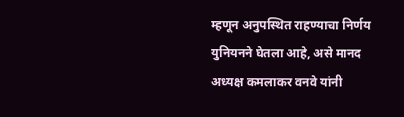म्हणून अनुपस्थित राहण्याचा निर्णय युनियनने घेतला आहे, असे मानद अध्यक्ष कमलाकर वनवे यांनी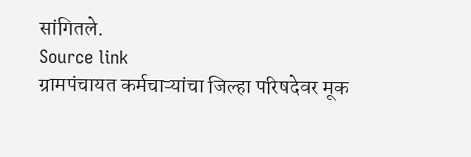सांगितले.
Source link
ग्रामपंचायत कर्मचाऱ्यांचा जिल्हा परिषदेवर मूक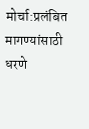मोर्चा:प्रलंबित मागण्यांसाठी धरणे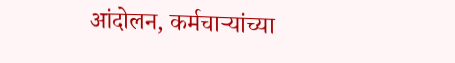आंदोलन, कर्मचाऱ्यांच्या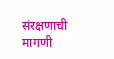संरक्षणाची मागणी